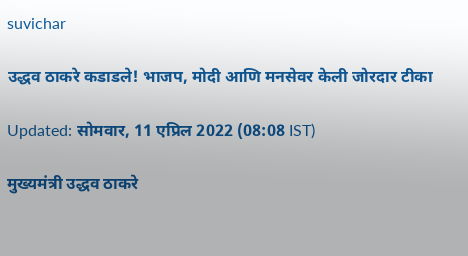suvichar

उद्धव ठाकरे कडाडले! भाजप, मोदी आणि मनसेवर केली जोरदार टीका

Updated: सोमवार, 11 एप्रिल 2022 (08:08 IST)

मुख्यमंत्री उद्धव ठाकरे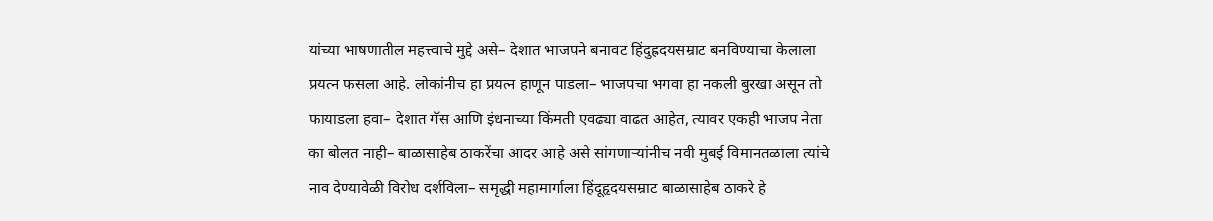यांच्या भाषणातील महत्त्वाचे मुद्दे असे– देशात भाजपने बनावट हिंदुह्रदयसम्राट बनविण्याचा केलाला प्रयत्न फसला आहे. लोकांनीच हा प्रयत्न हाणून पाडला– भाजपचा भगवा हा नकली बुरखा असून तो फायाडला हवा– देशात गॅस आणि इंधनाच्या किंमती एवढ्या वाढत आहेत, त्यावर एकही भाजप नेता का बोलत नाही– बाळासाहेब ठाकरेंचा आदर आहे असे सांगणाऱ्यांनीच नवी मुबई विमानतळाला त्यांचे नाव देण्यावेळी विरोध दर्शविला– समृद्धी महामार्गाला हिंदूहृदयसम्राट बाळासाहेब ठाकरे हे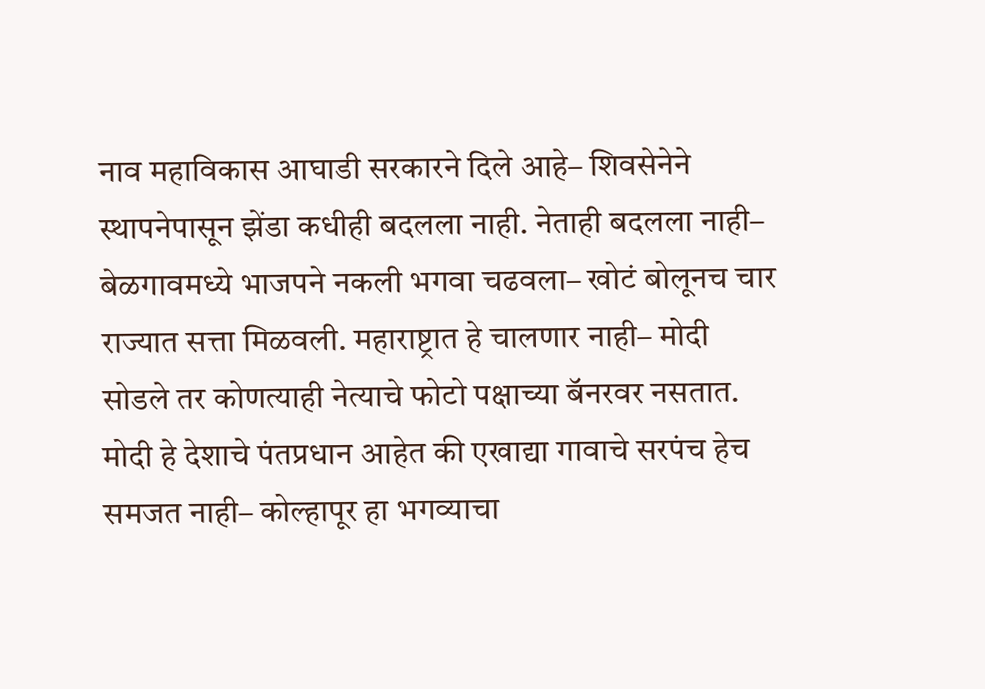नाव महाविकास आघाडी सरकारने दिले आहे– शिवसेनेने स्थापनेपासून झेंडा कधीही बदलला नाही. नेताही बदलला नाही– बेळगावमध्ये भाजपने नकली भगवा चढवला– खोटं बोलूनच चार राज्यात सत्ता मिळवली. महाराष्ट्रात हे चालणार नाही– मोदी सोडले तर कोणत्याही नेत्याचे फोटो पक्षाच्या बॅनरवर नसतात. मोदी हे देशाचे पंतप्रधान आहेत की एखाद्या गावाचे सरपंच हेच समजत नाही– कोल्हापूर हा भगव्याचा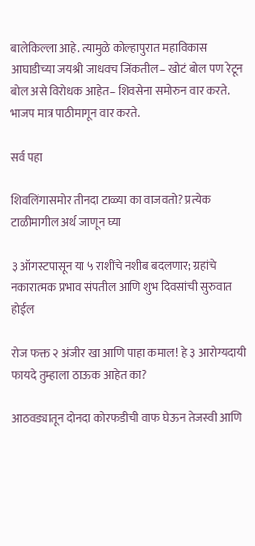बालेकिल्ला आहे. त्यामुळे कोल्हापुरात महाविकास आघाडीच्या जयश्री जाधवच जिंकतील– खोटं बोल पण रेटून बोल असे विरोधक आहेत– शिवसेना समोरुन वार करते. भाजप मात्र पाठीमागून वार करते.

सर्व पहा

शिवलिंगासमोर तीनदा टाळ्या का वाजवतो? प्रत्येक टाळीमागील अर्थ जाणून घ्या

३ ऑगस्टपासून या ५ राशींचे नशीब बदलणार; ग्रहांचे नकारात्मक प्रभाव संपतील आणि शुभ दिवसांची सुरुवात होईल

रोज फक्त २ अंजीर खा आणि पाहा कमाल! हे ३ आरोग्यदायी फायदे तुम्हाला ठाऊक आहेत का?

आठवड्यातून दोनदा कोरफडीची वाफ घेऊन तेजस्वी आणि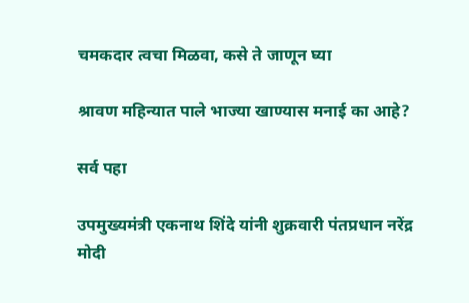चमकदार त्वचा मिळवा, कसे ते जाणून घ्या

श्रावण महिन्यात पाले भाज्या खाण्यास मनाई का आहे?

सर्व पहा

उपमुख्यमंत्री एकनाथ शिंदे यांनी शुक्रवारी पंतप्रधान नरेंद्र मोदी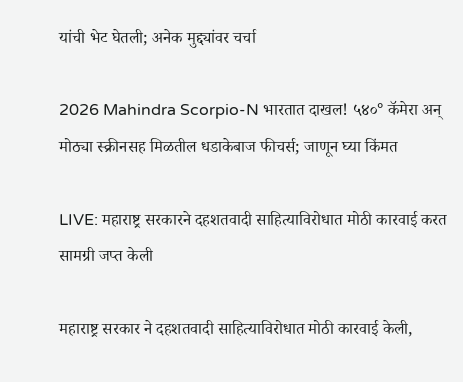यांची भेट घेतली; अनेक मुद्द्यांवर चर्चा

2026 Mahindra Scorpio-N भारतात दाखल! ५४०° कॅमेरा अन् मोठ्या स्क्रीनसह मिळतील धडाकेबाज फीचर्स; जाणून घ्या किंमत

LIVE: महाराष्ट्र सरकारने दहशतवादी साहित्याविरोधात मोठी कारवाई करत सामग्री जप्त केली

महाराष्ट्र सरकार ने दहशतवादी साहित्याविरोधात मोठी कारवाई केली,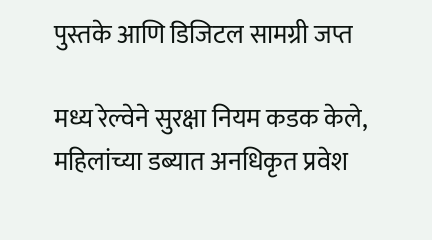पुस्तके आणि डिजिटल सामग्री जप्त

मध्य रेल्वेने सुरक्षा नियम कडक केले, महिलांच्या डब्यात अनधिकृत प्रवेश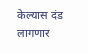केल्यास दंड लागणार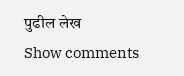पुढील लेख
Show comments